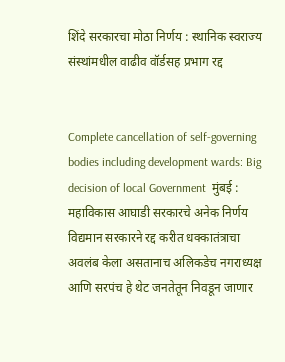शिंदे सरकारचा मोठा निर्णय : स्थानिक स्वराज्य संस्थांमधील वाढीव वॉर्डसह प्रभाग रद्द


Complete cancellation of self-governing bodies including development wards: Big decision of local Government  मुंबई : महाविकास आघाडी सरकारचे अनेक निर्णय विद्यमान सरकारने रद्द करीत धक्कातंत्राचा अवलंब केला असतानाच अलिकडेच नगराध्यक्ष आणि सरपंच हे थेट जनतेतून निवडून जाणार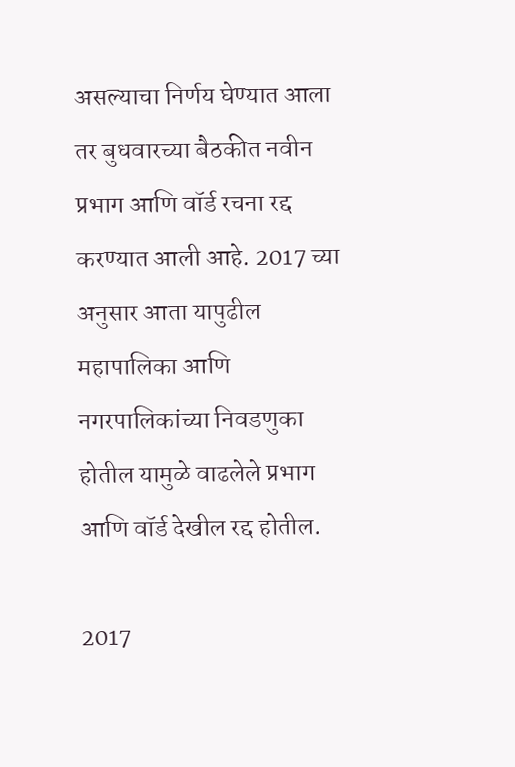असल्याचा निर्णय घेण्यात आला तर बुधवारच्या बैठकीत नवीन प्रभाग आणि वॉर्ड रचना रद्द करण्यात आली आहे. 2017 च्या अनुसार आता यापुढील महापालिका आणि नगरपालिकांच्या निवडणुका होतील यामुळे वाढलेले प्रभाग आणि वॉर्ड देखील रद्द होतील.

2017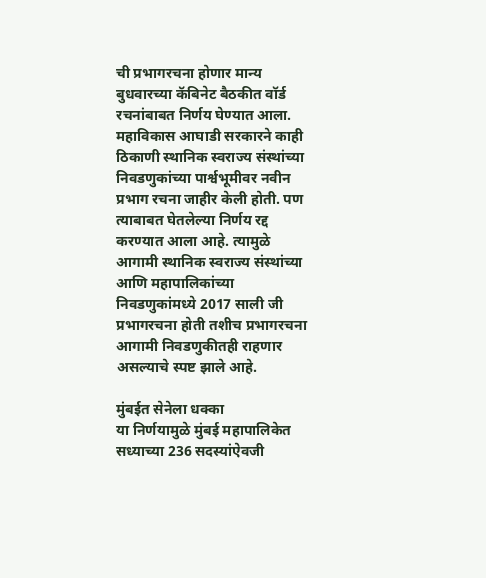ची प्रभागरचना होणार मान्य
बुधवारच्या कॅबिनेट बैठकीत वॉर्ड रचनांबाबत निर्णय घेण्यात आला. महाविकास आघाडी सरकारने काही ठिकाणी स्थानिक स्वराज्य संस्थांच्या निवडणुकांच्या पार्श्वभूमीवर नवीन प्रभाग रचना जाहीर केली होती. पण त्याबाबत घेतलेल्या निर्णय रद्द करण्यात आला आहे. त्यामुळे आगामी स्थानिक स्वराज्य संस्थांच्या आणि महापालिकांच्या निवडणुकांमध्ये 2017 साली जी प्रभागरचना होती तशीच प्रभागरचना आगामी निवडणुकीतही राहणार असल्याचे स्पष्ट झाले आहे.

मुंबईत सेनेला धक्का
या निर्णयामुळे मुंबई महापालिकेत सध्याच्या 236 सदस्यांऐवजी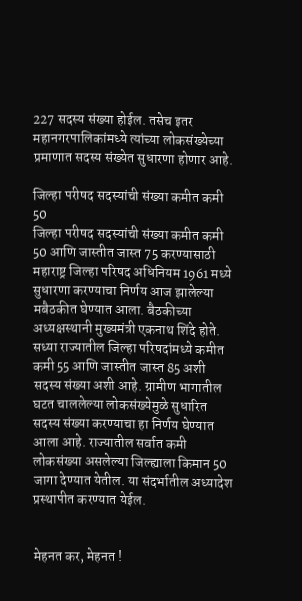227 सदस्य संख्या होईल. तसेच इतर महानगरपालिकांमध्ये त्यांच्या लोकसंख्येच्या प्रमाणात सदस्य संख्येत सुधारणा होणार आहे.

जिल्हा परीषद सदस्यांची संख्या कमीत कमी 50
जिल्हा परीषद सदस्यांची संख्या कमीत कमी 50 आणि जास्तीत जास्त 75 करण्यासाठी महाराष्ट्र जिल्हा परिषद अधिनियम 1961 मध्ये सुधारणा करण्याचा निर्णय आज झालेल्या मबैठकीत घेण्यात आला. बैठकीच्या अध्यक्षस्थानी मुख्यमंत्री एकनाथ शिंदे होते. सध्या राज्यातील जिल्हा परिषदांमध्ये कमीत कमी 55 आणि जास्तीत जास्त 85 अशी सदस्य संख्या अशी आहे. ग्रामीण भागातील घटत चाललेल्या लोकसंख्येमुळे सुधारित सदस्य संख्या करण्याचा हा निर्णय घेण्यात आला आहे. राज्यातील सर्वात कमी लोकसंख्या असलेल्या जिल्ह्याला किमान 50 जागा देण्यात येतील. या संदर्भातील अध्यादेश प्रस्थापीत करण्यात येईल.


मेहनत कर, मेहनत !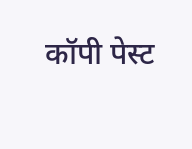कॉपी पेस्ट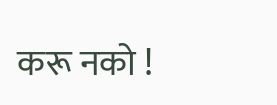करू नको !